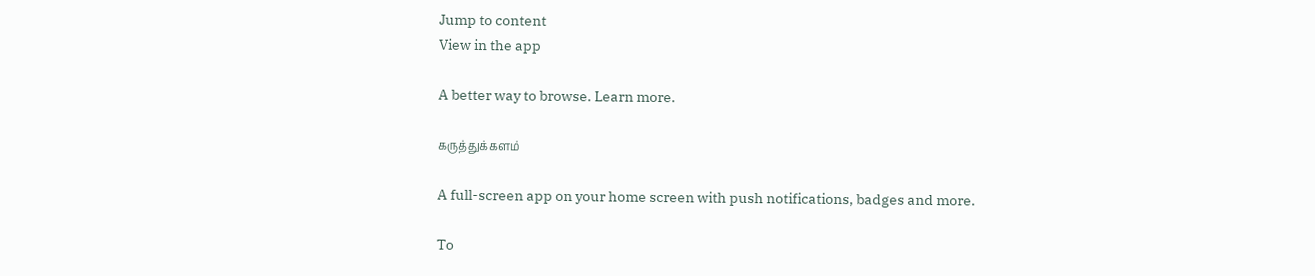Jump to content
View in the app

A better way to browse. Learn more.

கருத்துக்களம்

A full-screen app on your home screen with push notifications, badges and more.

To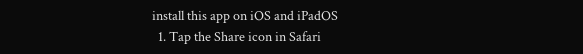install this app on iOS and iPadOS
  1. Tap the Share icon in Safari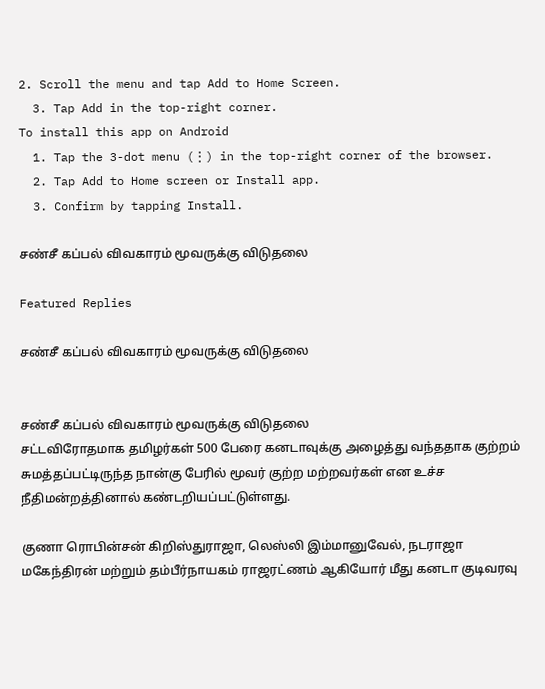2. Scroll the menu and tap Add to Home Screen.
  3. Tap Add in the top-right corner.
To install this app on Android
  1. Tap the 3-dot menu (⋮) in the top-right corner of the browser.
  2. Tap Add to Home screen or Install app.
  3. Confirm by tapping Install.

சண்சீ கப்பல் விவகாரம் மூவருக்கு விடுதலை

Featured Replies

சண்சீ கப்பல் விவகாரம் மூவருக்கு விடுதலை


சண்சீ கப்பல் விவகாரம் மூவருக்கு விடுதலை
சட்டவிரோதமாக தமிழர்கள் 500 பேரை கனடாவுக்கு அழைத்து வந்ததாக குற்றம் சுமத்தப்பட்டிருந்த நான்கு பேரில் மூவர் குற்ற மற்றவர்கள் என உச்ச நீதிமன்றத்தினால் கண்டறியப்பட்டுள்ளது.

குணா ரொபின்சன் கிறிஸ்துராஜா, லெஸ்லி இம்மானுவேல், நடராஜா மகேந்திரன் மற்றும் தம்பீர்நாயகம் ராஜரட்ணம் ஆகியோர் மீது கனடா குடிவரவு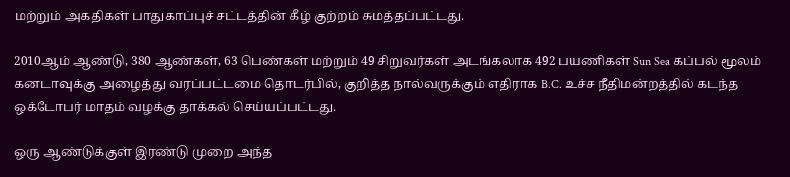மற்றும் அகதிகள் பாதுகாப்புச் சட்டத்தின் கீழ் குற்றம் சுமத்தப்பட்டது.

2010ஆம் ஆண்டு, 380 ஆண்கள், 63 பெண்கள் மற்றும் 49 சிறுவர்கள் அடங்கலாக 492 பயணிகள் Sun Sea கப்பல் மூலம் கனடாவுக்கு அழைத்து வரப்பட்டமை தொடர்பில், குறித்த நால்வருக்கும் எதிராக B.C. உச்ச நீதிமன்றத்தில் கடந்த ஒக்டோபர் மாதம் வழக்கு தாக்கல் செய்யப்பட்டது.

ஒரு ஆண்டுக்குள் இரண்டு முறை அந்த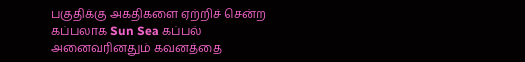பகுதிக்கு அகதிகளை ஏற்றிச் சென்ற கப்பலாக Sun Sea கப்பல் அனைவரினதும் கவனத்தை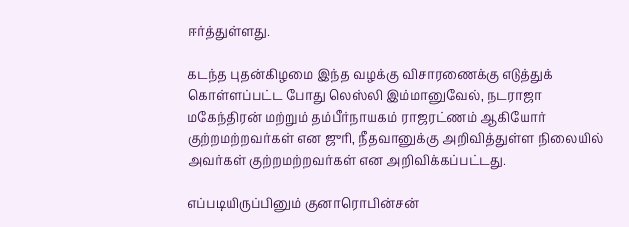ஈர்த்துள்ளது.

கடந்த புதன்கிழமை இந்த வழக்கு விசாரணைக்கு எடுத்துக் கொள்ளப்பட்ட போது லெஸ்லி இம்மானுவேல், நடராஜா மகேந்திரன் மற்றும் தம்பீர்நாயகம் ராஜரட்ணம் ஆகியோர் குற்றமற்றவர்கள் என ஜுரி, நீதவானுக்கு அறிவித்துள்ள நிலையில் அவர்கள் குற்றமற்றவர்கள் என அறிவிக்கப்பட்டது.

எப்படியிருப்பினும் குனாரொபின்சன்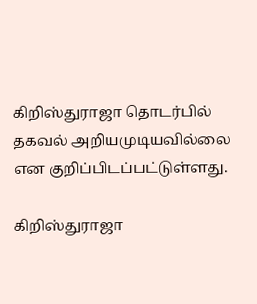கிறிஸ்துராஜா தொடர்பில் தகவல் அறியமுடியவில்லை என குறிப்பிடப்பட்டுள்ளது.

கிறிஸ்துராஜா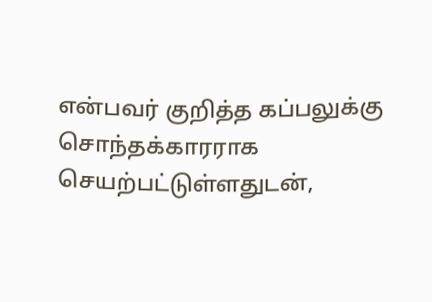என்பவர் குறித்த கப்பலுக்கு சொந்தக்காரராக செயற்பட்டுள்ளதுடன்,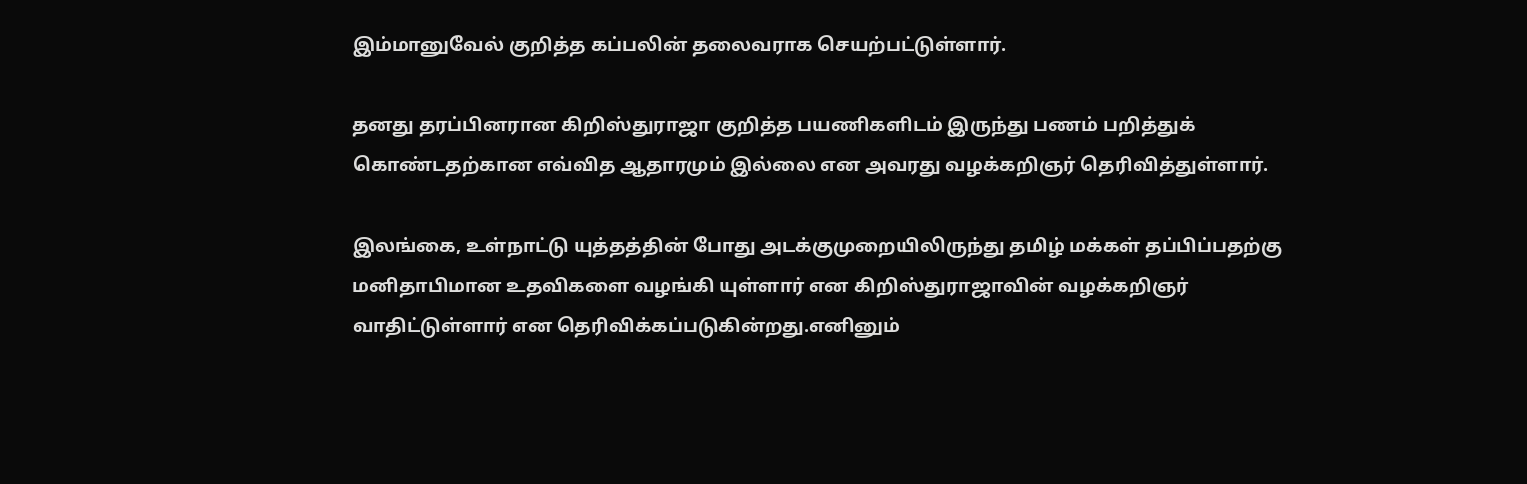இம்மானுவேல் குறித்த கப்பலின் தலைவராக செயற்பட்டுள்ளார்.

தனது தரப்பினரான கிறிஸ்துராஜா குறித்த பயணிகளிடம் இருந்து பணம் பறித்துக் கொண்டதற்கான எவ்வித ஆதாரமும் இல்லை என அவரது வழக்கறிஞர் தெரிவித்துள்ளார்.

இலங்கை, உள்நாட்டு யுத்தத்தின் போது அடக்குமுறையிலிருந்து தமிழ் மக்கள் தப்பிப்பதற்கு மனிதாபிமான உதவிகளை வழங்கி யுள்ளார் என கிறிஸ்துராஜாவின் வழக்கறிஞர் வாதிட்டுள்ளார் என தெரிவிக்கப்படுகின்றது.எனினும்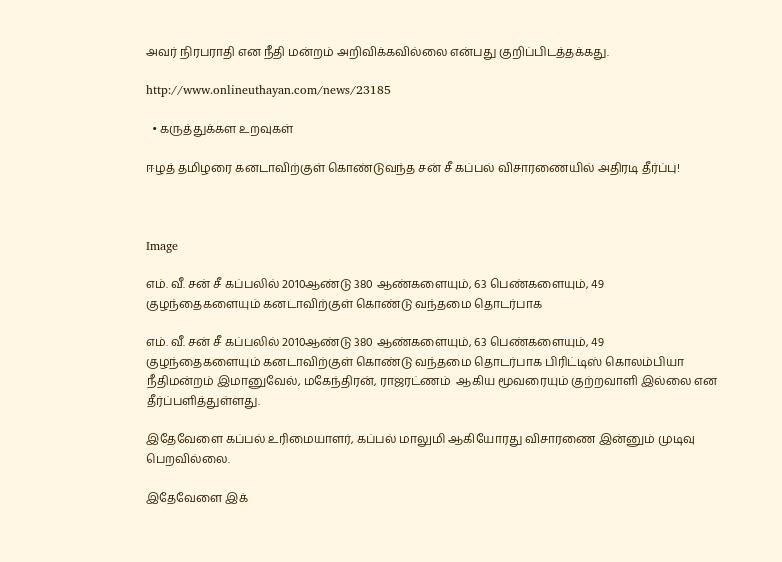அவர் நிரபராதி என நீதி மன்றம் அறிவிக்கவில்லை என்பது குறிப்பிடத்தக்கது.

http://www.onlineuthayan.com/news/23185

  • கருத்துக்கள உறவுகள்

ஈழத் தமிழரை கனடாவிற்குள் கொண்டுவந்த சன் சீ கப்பல் விசாரணையில் அதிரடி தீர்ப்பு!



Image

எம். வீ. சன் சீ கப்பலில் 2010ஆண்டு 380 ஆண்களையும், 63 பெண்களையும், 49 குழந்தைகளையும் கனடாவிற்குள் கொண்டு வந்தமை தொடர்பாக

எம். வீ. சன் சீ கப்பலில் 2010ஆண்டு 380 ஆண்களையும், 63 பெண்களையும், 49 குழந்தைகளையும் கனடாவிற்குள் கொண்டு வந்தமை தொடர்பாக பிரிட்டிஸ் கொலம்பியா நீதிமன்றம் இமானுவேல், மகேந்திரன், ராஜரட்ணம்  ஆகிய மூவரையும் குற்றவாளி இல்லை என தீர்ப்பளித்துள்ளது.

இதேவேளை கப்பல் உரிமையாளர், கப்பல் மாலுமி ஆகியோரது விசாரணை இன்னும் முடிவு பெறவில்லை.

இதேவேளை இக்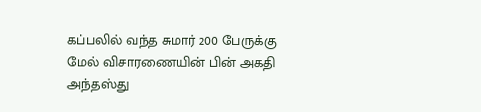கப்பலில் வந்த சுமார் 200 பேருக்கு மேல் விசாரணையின் பின் அகதி அந்தஸ்து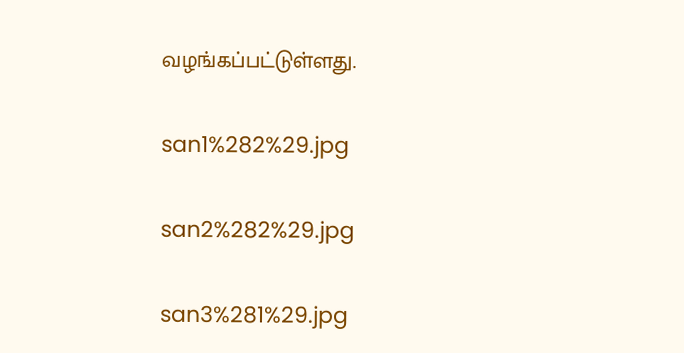வழங்கப்பட்டுள்ளது.

san1%282%29.jpg

san2%282%29.jpg

san3%281%29.jpg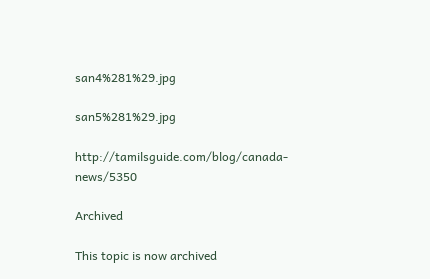san4%281%29.jpg

san5%281%29.jpg

http://tamilsguide.com/blog/canada-news/5350

Archived

This topic is now archived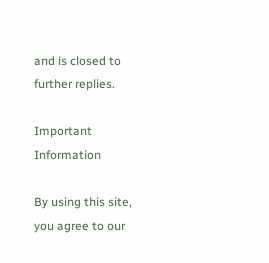and is closed to further replies.

Important Information

By using this site, you agree to our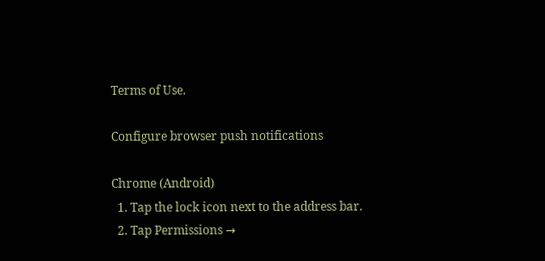Terms of Use.

Configure browser push notifications

Chrome (Android)
  1. Tap the lock icon next to the address bar.
  2. Tap Permissions →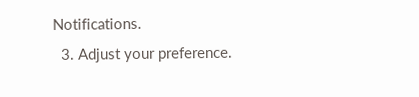Notifications.
  3. Adjust your preference.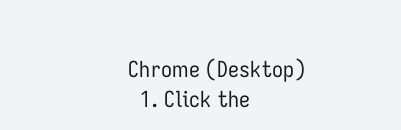Chrome (Desktop)
  1. Click the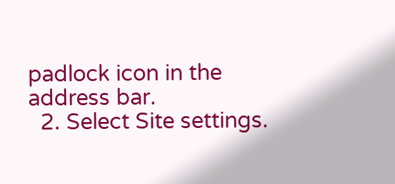padlock icon in the address bar.
  2. Select Site settings.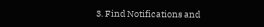3. Find Notifications and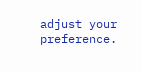adjust your preference.